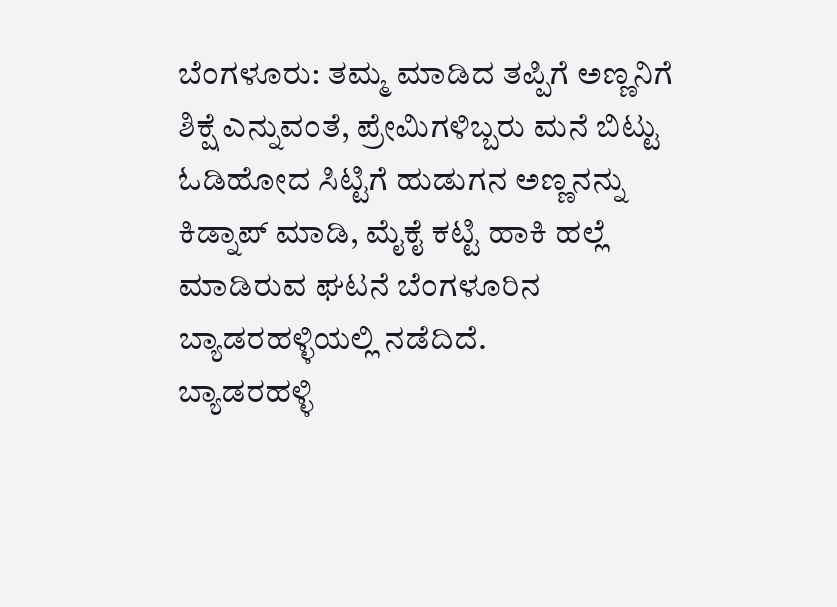ಬೆಂಗಳೂರು: ತಮ್ಮ ಮಾಡಿದ ತಪ್ಪಿಗೆ ಅಣ್ಣನಿಗೆ ಶಿಕ್ಷೆ ಎನ್ನುವಂತೆ, ಪ್ರೇಮಿಗಳಿಬ್ಬರು ಮನೆ ಬಿಟ್ಟು ಓಡಿಹೋದ ಸಿಟ್ಟಿಗೆ ಹುಡುಗನ ಅಣ್ಣನನ್ನು ಕಿಡ್ನಾಪ್ ಮಾಡಿ, ಮೈಕೈ ಕಟ್ಟಿ ಹಾಕಿ ಹಲ್ಲೆ ಮಾಡಿರುವ ಘಟನೆ ಬೆಂಗಳೂರಿನ ಬ್ಯಾಡರಹಳ್ಳಿಯಲ್ಲಿ ನಡೆದಿದೆ.
ಬ್ಯಾಡರಹಳ್ಳಿ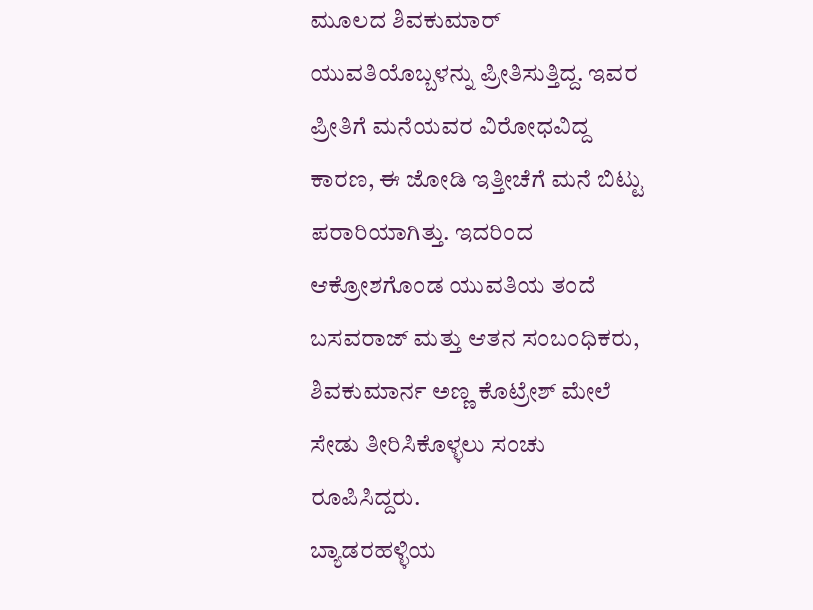ಮೂಲದ ಶಿವಕುಮಾರ್ ಯುವತಿಯೊಬ್ಬಳನ್ನು ಪ್ರೀತಿಸುತ್ತಿದ್ದ. ಇವರ ಪ್ರೀತಿಗೆ ಮನೆಯವರ ವಿರೋಧವಿದ್ದ ಕಾರಣ, ಈ ಜೋಡಿ ಇತ್ತೀಚೆಗೆ ಮನೆ ಬಿಟ್ಟು ಪರಾರಿಯಾಗಿತ್ತು. ಇದರಿಂದ ಆಕ್ರೋಶಗೊಂಡ ಯುವತಿಯ ತಂದೆ ಬಸವರಾಜ್ ಮತ್ತು ಆತನ ಸಂಬಂಧಿಕರು, ಶಿವಕುಮಾರ್ನ ಅಣ್ಣ ಕೊಟ್ರೇಶ್ ಮೇಲೆ ಸೇಡು ತೀರಿಸಿಕೊಳ್ಳಲು ಸಂಚು ರೂಪಿಸಿದ್ದರು.
ಬ್ಯಾಡರಹಳ್ಳಿಯ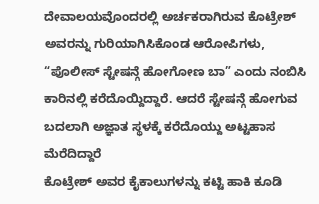ದೇವಾಲಯವೊಂದರಲ್ಲಿ ಅರ್ಚಕರಾಗಿರುವ ಕೊಟ್ರೇಶ್ ಅವರನ್ನು ಗುರಿಯಾಗಿಸಿಕೊಂಡ ಆರೋಪಿಗಳು, “ಪೊಲೀಸ್ ಸ್ಟೇಷನ್ಗೆ ಹೋಗೋಣ ಬಾ” ಎಂದು ನಂಬಿಸಿ ಕಾರಿನಲ್ಲಿ ಕರೆದೊಯ್ದಿದ್ದಾರೆ. ಆದರೆ ಸ್ಟೇಷನ್ಗೆ ಹೋಗುವ ಬದಲಾಗಿ ಅಜ್ಞಾತ ಸ್ಥಳಕ್ಕೆ ಕರೆದೊಯ್ದು ಅಟ್ಟಹಾಸ ಮೆರೆದಿದ್ದಾರೆ
ಕೊಟ್ರೇಶ್ ಅವರ ಕೈಕಾಲುಗಳನ್ನು ಕಟ್ಟಿ ಹಾಕಿ ಕೂಡಿ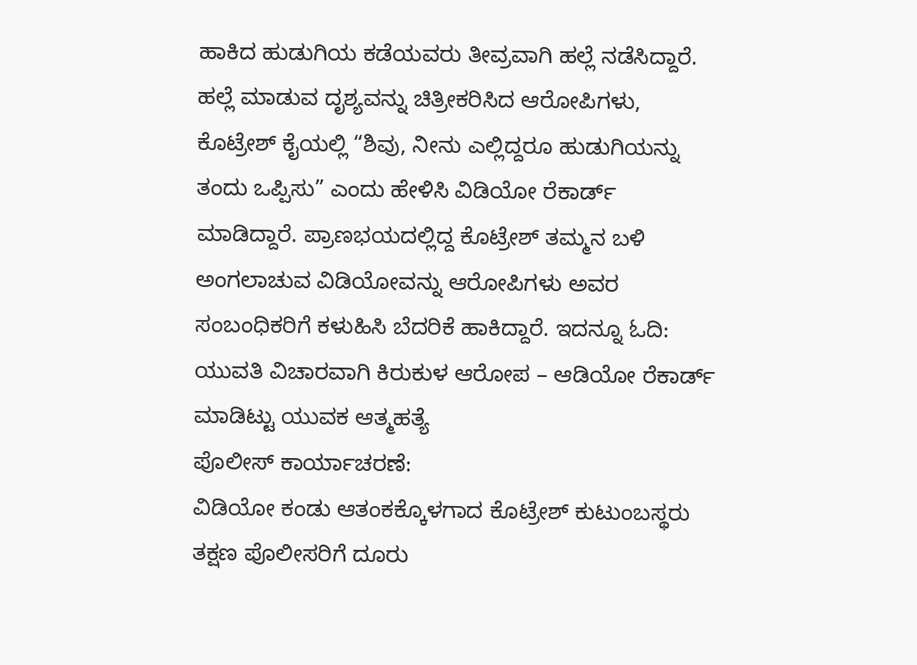ಹಾಕಿದ ಹುಡುಗಿಯ ಕಡೆಯವರು ತೀವ್ರವಾಗಿ ಹಲ್ಲೆ ನಡೆಸಿದ್ದಾರೆ. ಹಲ್ಲೆ ಮಾಡುವ ದೃಶ್ಯವನ್ನು ಚಿತ್ರೀಕರಿಸಿದ ಆರೋಪಿಗಳು, ಕೊಟ್ರೇಶ್ ಕೈಯಲ್ಲಿ “ಶಿವು, ನೀನು ಎಲ್ಲಿದ್ದರೂ ಹುಡುಗಿಯನ್ನು ತಂದು ಒಪ್ಪಿಸು” ಎಂದು ಹೇಳಿಸಿ ವಿಡಿಯೋ ರೆಕಾರ್ಡ್ ಮಾಡಿದ್ದಾರೆ. ಪ್ರಾಣಭಯದಲ್ಲಿದ್ದ ಕೊಟ್ರೇಶ್ ತಮ್ಮನ ಬಳಿ ಅಂಗಲಾಚುವ ವಿಡಿಯೋವನ್ನು ಆರೋಪಿಗಳು ಅವರ ಸಂಬಂಧಿಕರಿಗೆ ಕಳುಹಿಸಿ ಬೆದರಿಕೆ ಹಾಕಿದ್ದಾರೆ. ಇದನ್ನೂ ಓದಿ: ಯುವತಿ ವಿಚಾರವಾಗಿ ಕಿರುಕುಳ ಆರೋಪ – ಆಡಿಯೋ ರೆಕಾರ್ಡ್ ಮಾಡಿಟ್ಟು ಯುವಕ ಆತ್ಮಹತ್ಯೆ
ಪೊಲೀಸ್ ಕಾರ್ಯಾಚರಣೆ:
ವಿಡಿಯೋ ಕಂಡು ಆತಂಕಕ್ಕೊಳಗಾದ ಕೊಟ್ರೇಶ್ ಕುಟುಂಬಸ್ಥರು ತಕ್ಷಣ ಪೊಲೀಸರಿಗೆ ದೂರು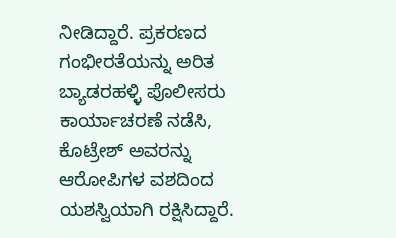ನೀಡಿದ್ದಾರೆ. ಪ್ರಕರಣದ ಗಂಭೀರತೆಯನ್ನು ಅರಿತ ಬ್ಯಾಡರಹಳ್ಳಿ ಪೊಲೀಸರು ಕಾರ್ಯಾಚರಣೆ ನಡೆಸಿ, ಕೊಟ್ರೇಶ್ ಅವರನ್ನು ಆರೋಪಿಗಳ ವಶದಿಂದ ಯಶಸ್ವಿಯಾಗಿ ರಕ್ಷಿಸಿದ್ದಾರೆ.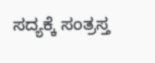ಸದ್ಯಕ್ಕೆ ಸಂತ್ರಸ್ತ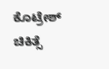ಕೊಟ್ರೇಶ್ ಚಿಕಿತ್ಸೆ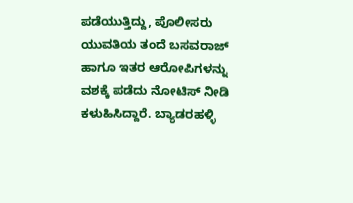ಪಡೆಯುತ್ತಿದ್ದು, ಪೊಲೀಸರು ಯುವತಿಯ ತಂದೆ ಬಸವರಾಜ್ ಹಾಗೂ ಇತರ ಆರೋಪಿಗಳನ್ನು ವಶಕ್ಕೆ ಪಡೆದು ನೋಟಿಸ್ ನೀಡಿ ಕಳುಹಿಸಿದ್ದಾರೆ. ಬ್ಯಾಡರಹಳ್ಳಿ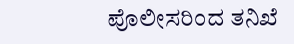ಪೊಲೀಸರಿಂದ ತನಿಖೆ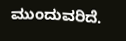ಮುಂದುವರಿದೆ.